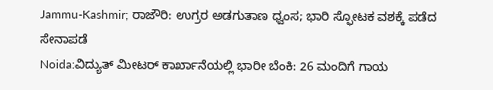Jammu-Kashmir; ರಾಜೌರಿ: ಉಗ್ರರ ಅಡಗುತಾಣ ಧ್ವಂಸ; ಭಾರಿ ಸ್ಫೋಟಕ ವಶಕ್ಕೆ ಪಡೆದ ಸೇನಾಪಡೆ
Noida:ವಿದ್ಯುತ್ ಮೀಟರ್ ಕಾರ್ಖಾನೆಯಲ್ಲಿ ಭಾರೀ ಬೆಂಕಿ: 26 ಮಂದಿಗೆ ಗಾಯ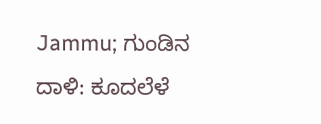Jammu; ಗುಂಡಿನ ದಾಳಿ: ಕೂದಲೆಳೆ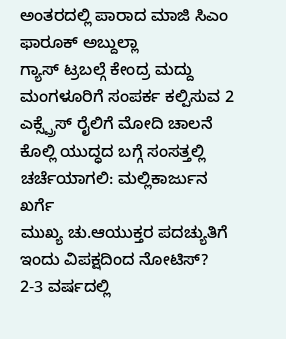ಅಂತರದಲ್ಲಿ ಪಾರಾದ ಮಾಜಿ ಸಿಎಂ ಫಾರೂಕ್ ಅಬ್ದುಲ್ಲಾ
ಗ್ಯಾಸ್ ಟ್ರಬಲ್ಗೆ ಕೇಂದ್ರ ಮದ್ದು
ಮಂಗಳೂರಿಗೆ ಸಂಪರ್ಕ ಕಲ್ಪಿಸುವ 2 ಎಕ್ಸ್ಪ್ರೆಸ್ ರೈಲಿಗೆ ಮೋದಿ ಚಾಲನೆ
ಕೊಲ್ಲಿ ಯುದ್ಧದ ಬಗ್ಗೆ ಸಂಸತ್ತಲ್ಲಿ ಚರ್ಚೆಯಾಗಲಿ: ಮಲ್ಲಿಕಾರ್ಜುನ ಖರ್ಗೆ
ಮುಖ್ಯ ಚು.ಆಯುಕ್ತರ ಪದಚ್ಯುತಿಗೆ ಇಂದು ವಿಪಕ್ಷದಿಂದ ನೋಟಿಸ್?
2-3 ವರ್ಷದಲ್ಲಿ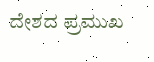ದೇಶದ ಪ್ರಮುಖ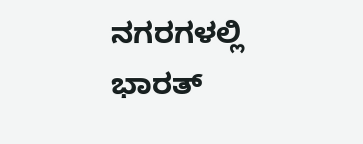ನಗರಗಳಲ್ಲಿ ಭಾರತ್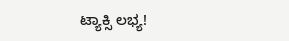ಟ್ಯಾಕ್ಸಿ ಲಭ್ಯ!